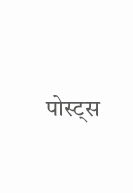पोस्ट्स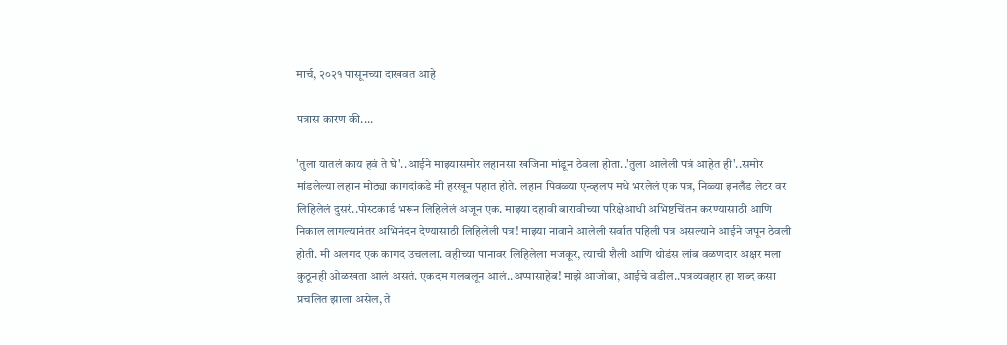मार्च, २०२१ पासूनच्या दाखवत आहे

पत्रास कारण की....

'तुला यातलं काय हवं ते घे'..आईने माझ्यासमोर लहानसा खजिना मांडून ठेवला होता..'तुला आलेली पत्रं आहेत ही'..समोर मांडलेल्या लहान मोठ्या कागदांकडे मी हरखून पहात होते. लहान पिवळ्या एन्व्हलप मधे भरलेलं एक पत्र, निळ्या इनलँड लेटर वर लिहिलेलं दुसरं..पोस्टकार्ड भरून लिहिलेलं अजून एक. माझ्या दहावी बारावीच्या परिक्षेआधी अभिष्टचिंतन करण्यासाठी आणि निकाल लागल्यानंतर अभिनंदन देण्यासाठी लिहिलेली पत्र! माझ्या नावाने आलेली सर्वात पहिली पत्र असल्याने आईने जपून ठेवली होती. मी अलगद एक कागद उचलला. वहीच्या पानावर लिहिलेला मजकूर, त्याची शैली आणि थोडंस लांब वळणदार अक्षर मला कुठूनही ओळखता आलं असतं. एकदम गलबलून आलं..अप्पासाहेब! माझे आजोबा, आईचे वडील..पत्रव्यवहार हा शब्द कसा प्रचलित झाला असेल, ते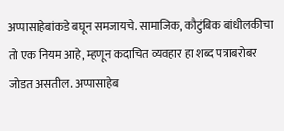अप्पासाहेबांकडे बघून समजायचे. सामाजिक, कौटुंबिक बांधीलकीचा तो एक नियम आहे, म्हणून कदाचित व्यवहार हा शब्द पत्राबरोबर जोडत असतील. अप्पासाहेब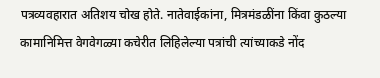पत्रव्यवहारात अतिशय चोख होते. नातेवाईकांना, मित्रमंडळींना किंवा कुठल्या कामानिमित्त वेगवेगळ्या कचेरीत लिहिलेल्या पत्रांची त्यांच्याकडे नोंद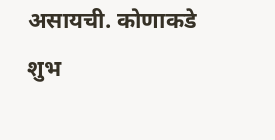असायची. कोणाकडे शुभ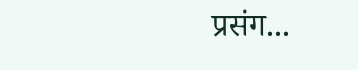प्रसंग...